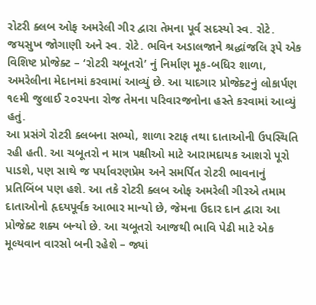રોટરી ક્લબ ઓફ અમરેલી ગીર દ્વારા તેમના પૂર્વ સદસ્યો સ્વ. રોટે. જયસુખ જોગાણી અને સ્વ. રોટે. ભવિન અડાલજાને શ્રદ્ધાંજલિ રૂપે એક વિશિષ્ટ પ્રોજેક્ટ – ‘રોટરી ચબૂતરો’ નું નિર્માણ મૂક-બધિર શાળા, અમરેલીના મેદાનમાં કરવામાં આવ્યું છે. આ યાદગાર પ્રોજેક્ટનું લોકાર્પણ ૧૯મી જુલાઈ ૨૦૨૫ના રોજ તેમના પરિવારજનોના હસ્તે કરવામાં આવ્યું હતું.
આ પ્રસંગે રોટરી ક્લબના સભ્યો, શાળા સ્ટાફ તથા દાતાઓની ઉપસ્થિતિ રહી હતી. આ ચબૂતરો ન માત્ર પક્ષીઓ માટે આરામદાયક આશરો પૂરો પાડશે, પણ સાથે જ પર્યાવરણપ્રેમ અને સમર્પિત રોટરી ભાવનાનું પ્રતિબિંબ પણ હશે. આ તકે રોટરી ક્લબ ઓફ અમરેલી ગીરએ તમામ દાતાઓનો હૃદયપૂર્વક આભાર માન્યો છે, જેમના ઉદાર દાન દ્વારા આ પ્રોજેક્ટ શક્ય બન્યો છે. આ ચબૂતરો આજથી ભાવિ પેઢી માટે એક મૂલ્યવાન વારસો બની રહેશે – જ્યાં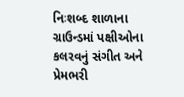નિઃશબ્દ શાળાના ગ્રાઉન્ડમાં પક્ષીઓના કલરવનું સંગીત અને પ્રેમભરી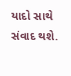યાદો સાથે સંવાદ થશે.